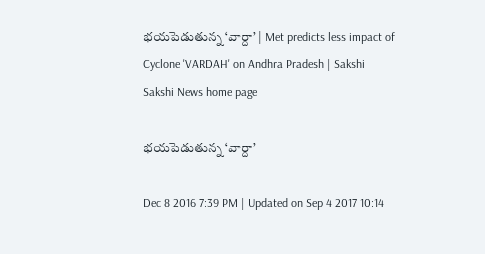భయపెడుతున్న ‘వార్దా’ | Met predicts less impact of Cyclone 'VARDAH' on Andhra Pradesh | Sakshi
Sakshi News home page

భయపెడుతున్న ‘వార్దా’

Dec 8 2016 7:39 PM | Updated on Sep 4 2017 10:14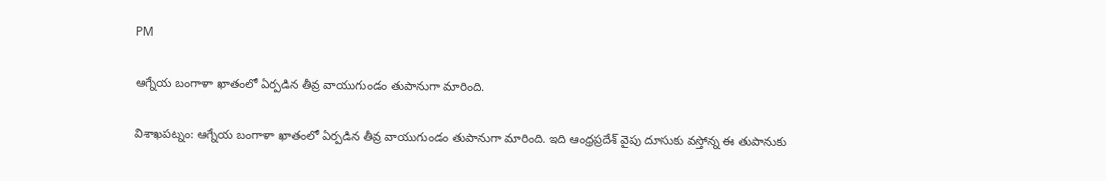PM

ఆగ్నేయ బంగాళా ఖాతంలో ఏర్పడిన తీవ్ర వాయుగుండం తుపానుగా మారింది.

విశాఖపట్నం: ఆగ్నేయ బంగాళా ఖాతంలో ఏర్పడిన తీవ్ర వాయుగుండం తుపానుగా మారింది. ఇది ఆంధ్రప్రదేశ్‌ వైపు దూసుకు వస్తోన్న ఈ తుపానుకు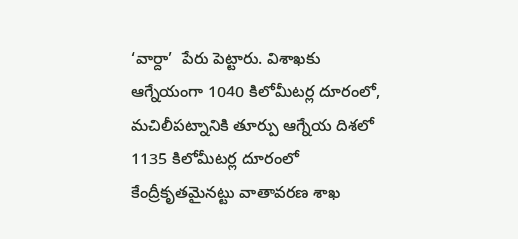‘వార్దా’  పేరు పెట్టారు. విశాఖకు ఆగ్నేయంగా 1040 కిలోమీటర్ల దూరంలో, మచిలీపట్నానికి తూర్పు ఆగ్నేయ దిశలో 1135 కిలోమీటర్ల దూరంలో కేంద్రీకృతమైనట్టు వాతావరణ శాఖ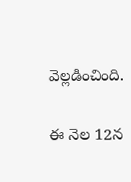వెల్లడించింది.

ఈ నెల 12న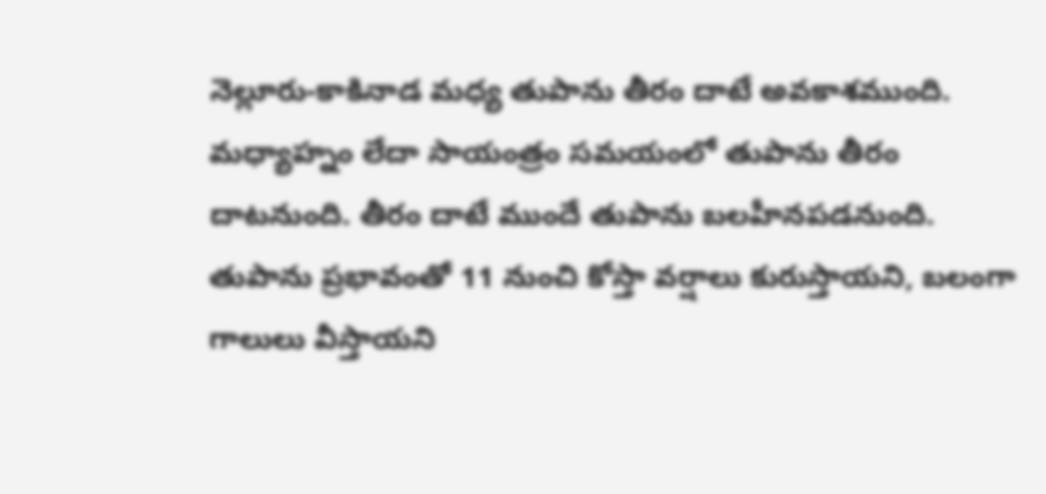నెల్లూరు-కాకినాడ మధ్య తుపాను తీరం దాటే అవకాశముంది. మధ్యాహ్నం లేదా సాయంత్రం సమయంలో తుపాను తీరం దాటనుంది. తీరం దాటే ముందే తుపాను బలహీనపడనుంది. తుపాను ప్రభావంతో 11 నుంచి కోస్తా వర్షాలు కురుస్తాయని, బలంగా గాలులు వీస్తాయని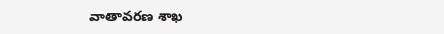వాతావరణ శాఖ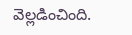వెల్లడించింది.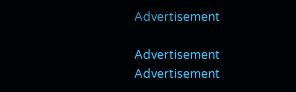Advertisement

Advertisement
Advertisement